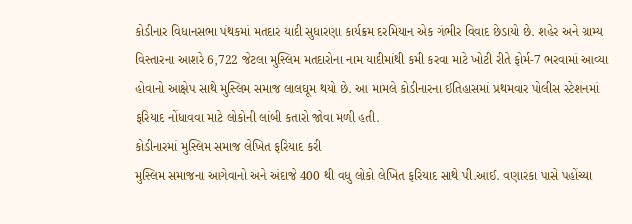કોડીનાર વિધાનસભા પંથકમાં મતદાર યાદી સુધારણા કાર્યક્રમ દરમિયાન એક ગંભીર વિવાદ છેડાયો છે. શહેર અને ગ્રામ્ય વિસ્તારના આશરે 6,722 જેટલા મુસ્લિમ મતદારોના નામ યાદીમાંથી કમી કરવા માટે ખોટી રીતે ફોર્મ-7 ભરવામાં આવ્યા હોવાનો આક્ષેપ સાથે મુસ્લિમ સમાજ લાલઘૂમ થયો છે. આ મામલે કોડીનારના ઈતિહાસમાં પ્રથમવાર પોલીસ સ્ટેશનમાં ફરિયાદ નોંધાવવા માટે લોકોની લાંબી કતારો જોવા મળી હતી.
કોડીનારમાં મુસ્લિમ સમાજ લેખિત ફરિયાદ કરી
મુસ્લિમ સમાજના આગેવાનો અને અંદાજે 400 થી વધુ લોકો લેખિત ફરિયાદ સાથે પી.આઈ. વણારકા પાસે પહોંચ્યા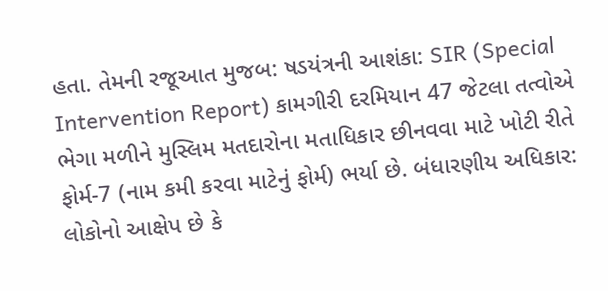હતા. તેમની રજૂઆત મુજબ: ષડયંત્રની આશંકા: SIR (Special Intervention Report) કામગીરી દરમિયાન 47 જેટલા તત્વોએ ભેગા મળીને મુસ્લિમ મતદારોના મતાધિકાર છીનવવા માટે ખોટી રીતે ફોર્મ-7 (નામ કમી કરવા માટેનું ફોર્મ) ભર્યા છે. બંધારણીય અધિકાર: લોકોનો આક્ષેપ છે કે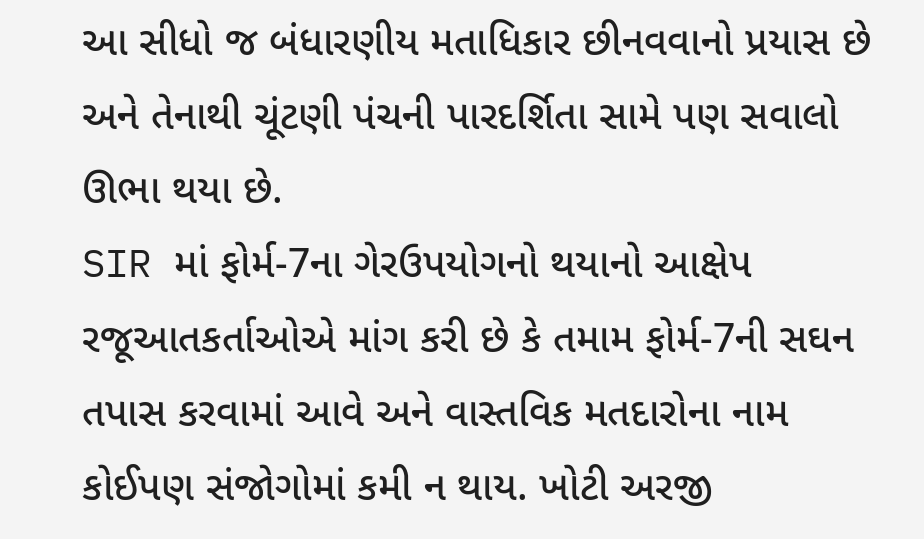આ સીધો જ બંધારણીય મતાધિકાર છીનવવાનો પ્રયાસ છે અને તેનાથી ચૂંટણી પંચની પારદર્શિતા સામે પણ સવાલો ઊભા થયા છે.
SIR માં ફોર્મ-7ના ગેરઉપયોગનો થયાનો આક્ષેપ
રજૂઆતકર્તાઓએ માંગ કરી છે કે તમામ ફોર્મ-7ની સઘન તપાસ કરવામાં આવે અને વાસ્તવિક મતદારોના નામ કોઈપણ સંજોગોમાં કમી ન થાય. ખોટી અરજી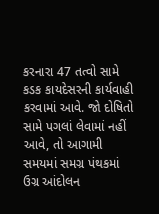કરનારા 47 તત્વો સામે કડક કાયદેસરની કાર્યવાહી કરવામાં આવે. જો દોષિતો સામે પગલાં લેવામાં નહીં આવે, તો આગામી સમયમાં સમગ્ર પંથકમાં ઉગ્ર આંદોલન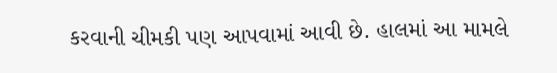કરવાની ચીમકી પણ આપવામાં આવી છે. હાલમાં આ મામલે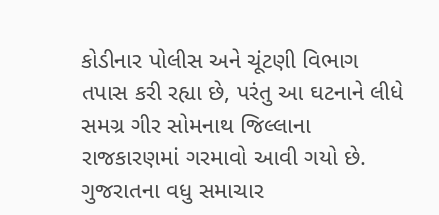કોડીનાર પોલીસ અને ચૂંટણી વિભાગ તપાસ કરી રહ્યા છે, પરંતુ આ ઘટનાને લીધે સમગ્ર ગીર સોમનાથ જિલ્લાના રાજકારણમાં ગરમાવો આવી ગયો છે.
ગુજરાતના વધુ સમાચાર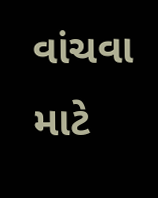વાંચવા માટે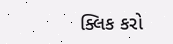ક્લિક કરો